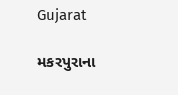Gujarat

મકરપુરાના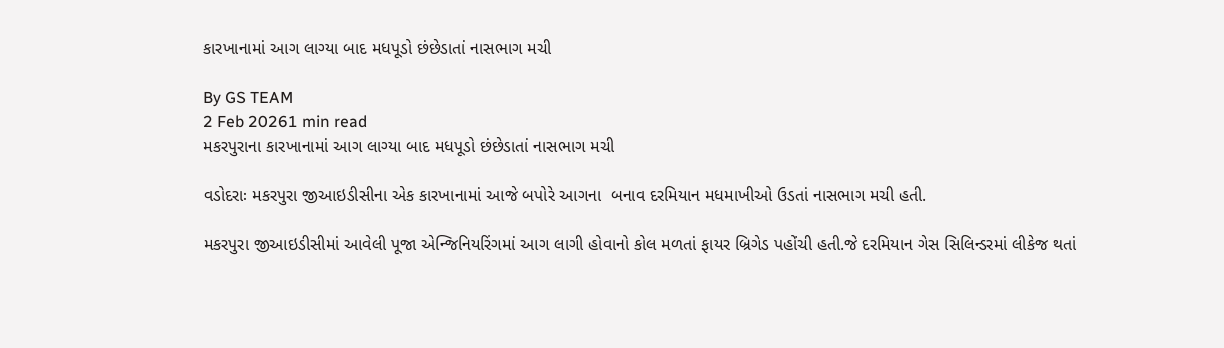કારખાનામાં આગ લાગ્યા બાદ મધપૂડો છંછેડાતાં નાસભાગ મચી

By GS TEAM
2 Feb 20261 min read
મકરપુરાના કારખાનામાં આગ લાગ્યા બાદ મધપૂડો છંછેડાતાં નાસભાગ મચી

વડોદરાઃ મકરપુરા જીઆઇડીસીના એક કારખાનામાં આજે બપોરે આગના  બનાવ દરમિયાન મધમાખીઓ ઉડતાં નાસભાગ મચી હતી.

મકરપુરા જીઆઇડીસીમાં આવેલી પૂજા એન્જિનિયરિંગમાં આગ લાગી હોવાનો કોલ મળતાં ફાયર બ્રિગેડ પહોંચી હતી.જે દરમિયાન ગેસ સિલિન્ડરમાં લીકેજ થતાં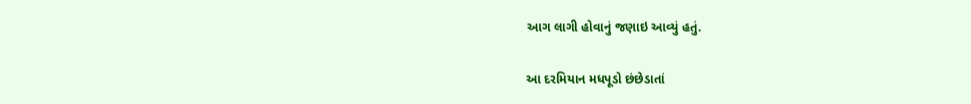આગ લાગી હોવાનું જણાઇ આવ્યું હતું.

આ દરમિયાન મધપૂડો છંછેડાતાં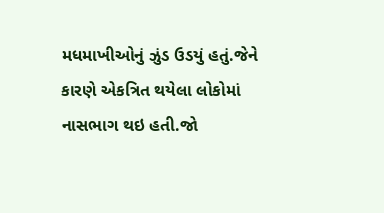મધમાખીઓનું ઝુંડ ઉડયું હતું.જેને કારણે એકત્રિત થયેલા લોકોમાં નાસભાગ થઇ હતી.જો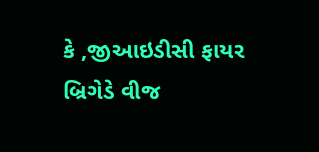કે ,જીઆઇડીસી ફાયર બ્રિગેડે વીજ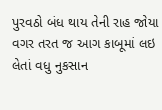પુરવઠો બંધ થાય તેની રાહ જોયા વગર તરત જ આગ કાબૂમાં લઇ લેતાં વધુ નુકસાન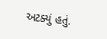અટક્યું હતું.